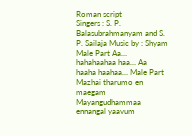Roman script
Singers : S. P. Balasubrahmanyam and S. P. Sailaja Music by : Shyam Male Part Aa… hahahaahaa haa… Aa haaha haahaa… Male Part Mazhai tharumo en maegam Mayangudhammaa ennangal yaavum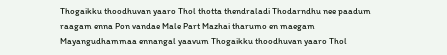Thogaikku thoodhuvan yaaro Thol thotta thendraladi Thodarndhu nee paadum raagam enna Pon vandae Male Part Mazhai tharumo en maegam Mayangudhammaa ennangal yaavum Thogaikku thoodhuvan yaaro Thol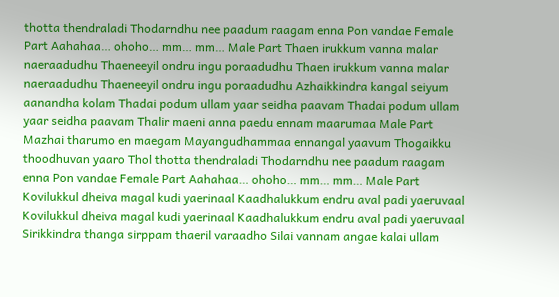thotta thendraladi Thodarndhu nee paadum raagam enna Pon vandae Female Part Aahahaa… ohoho… mm… mm… Male Part Thaen irukkum vanna malar naeraadudhu Thaeneeyil ondru ingu poraadudhu Thaen irukkum vanna malar naeraadudhu Thaeneeyil ondru ingu poraadudhu Azhaikkindra kangal seiyum aanandha kolam Thadai podum ullam yaar seidha paavam Thadai podum ullam yaar seidha paavam Thalir maeni anna paedu ennam maarumaa Male Part Mazhai tharumo en maegam Mayangudhammaa ennangal yaavum Thogaikku thoodhuvan yaaro Thol thotta thendraladi Thodarndhu nee paadum raagam enna Pon vandae Female Part Aahahaa… ohoho… mm… mm… Male Part Kovilukkul dheiva magal kudi yaerinaal Kaadhalukkum endru aval padi yaeruvaal Kovilukkul dheiva magal kudi yaerinaal Kaadhalukkum endru aval padi yaeruvaal Sirikkindra thanga sirppam thaeril varaadho Silai vannam angae kalai ullam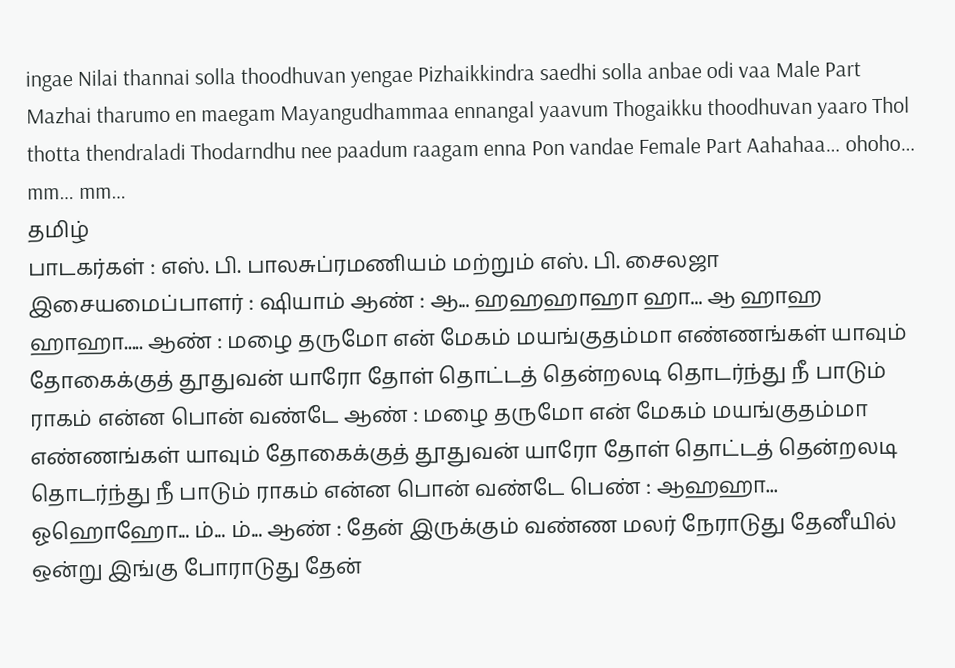ingae Nilai thannai solla thoodhuvan yengae Pizhaikkindra saedhi solla anbae odi vaa Male Part Mazhai tharumo en maegam Mayangudhammaa ennangal yaavum Thogaikku thoodhuvan yaaro Thol thotta thendraladi Thodarndhu nee paadum raagam enna Pon vandae Female Part Aahahaa… ohoho… mm… mm…
தமிழ்
பாடகர்கள் : எஸ். பி. பாலசுப்ரமணியம் மற்றும் எஸ். பி. சைலஜா இசையமைப்பாளர் : ஷியாம் ஆண் : ஆ... ஹஹஹாஹா ஹா... ஆ ஹாஹ ஹாஹா..... ஆண் : மழை தருமோ என் மேகம் மயங்குதம்மா எண்ணங்கள் யாவும் தோகைக்குத் தூதுவன் யாரோ தோள் தொட்டத் தென்றலடி தொடர்ந்து நீ பாடும் ராகம் என்ன பொன் வண்டே ஆண் : மழை தருமோ என் மேகம் மயங்குதம்மா எண்ணங்கள் யாவும் தோகைக்குத் தூதுவன் யாரோ தோள் தொட்டத் தென்றலடி தொடர்ந்து நீ பாடும் ராகம் என்ன பொன் வண்டே பெண் : ஆஹஹா... ஓஹொஹோ... ம்... ம்... ஆண் : தேன் இருக்கும் வண்ண மலர் நேராடுது தேனீயில் ஒன்று இங்கு போராடுது தேன்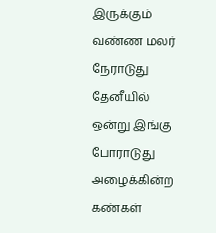இருக்கும் வண்ண மலர் நேராடுது தேனீயில் ஒன்று இங்கு போராடுது அழைக்கின்ற கண்கள்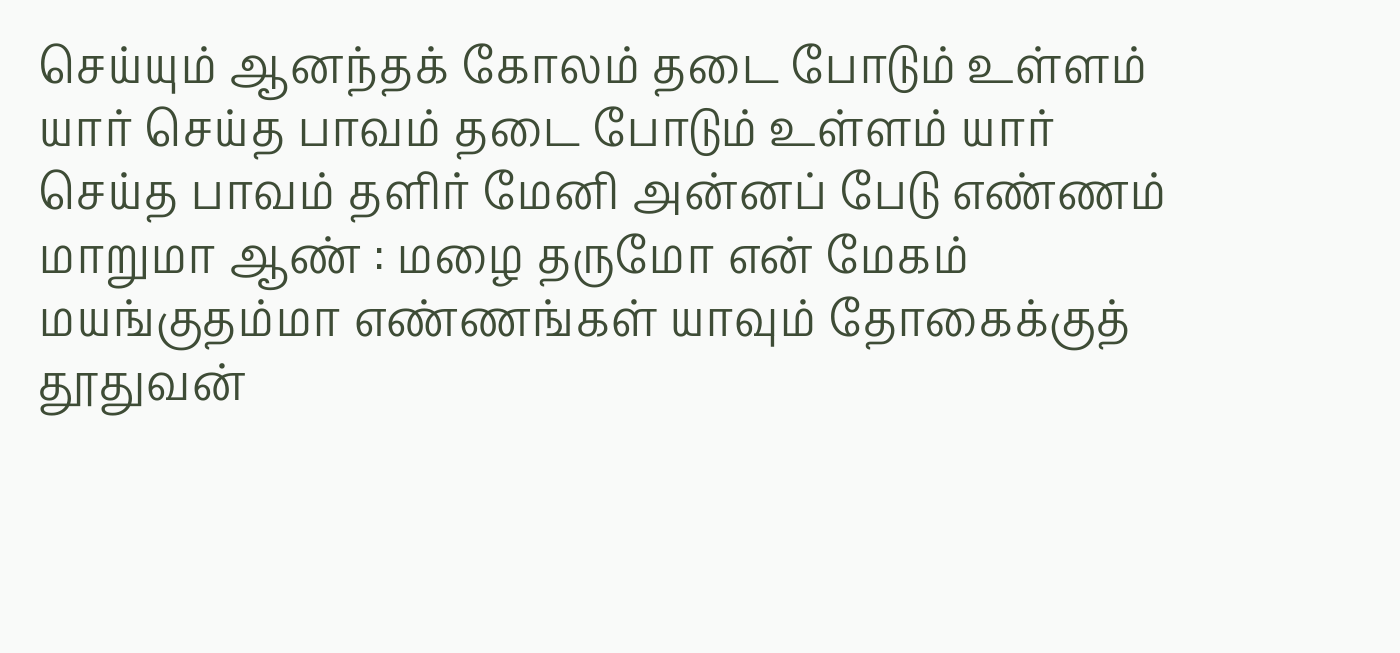செய்யும் ஆனந்தக் கோலம் தடை போடும் உள்ளம் யார் செய்த பாவம் தடை போடும் உள்ளம் யார் செய்த பாவம் தளிர் மேனி அன்னப் பேடு எண்ணம் மாறுமா ஆண் : மழை தருமோ என் மேகம் மயங்குதம்மா எண்ணங்கள் யாவும் தோகைக்குத் தூதுவன்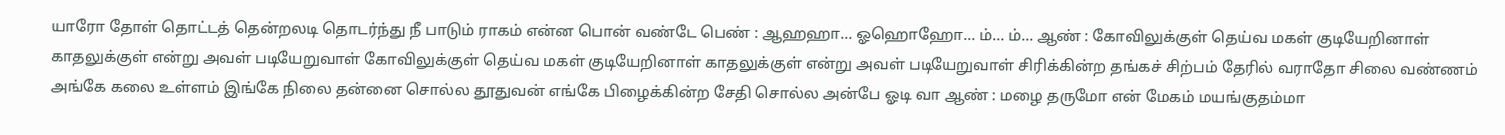யாரோ தோள் தொட்டத் தென்றலடி தொடர்ந்து நீ பாடும் ராகம் என்ன பொன் வண்டே பெண் : ஆஹஹா... ஓஹொஹோ... ம்... ம்... ஆண் : கோவிலுக்குள் தெய்வ மகள் குடியேறினாள் காதலுக்குள் என்று அவள் படியேறுவாள் கோவிலுக்குள் தெய்வ மகள் குடியேறினாள் காதலுக்குள் என்று அவள் படியேறுவாள் சிரிக்கின்ற தங்கச் சிற்பம் தேரில் வராதோ சிலை வண்ணம் அங்கே கலை உள்ளம் இங்கே நிலை தன்னை சொல்ல தூதுவன் எங்கே பிழைக்கின்ற சேதி சொல்ல அன்பே ஓடி வா ஆண் : மழை தருமோ என் மேகம் மயங்குதம்மா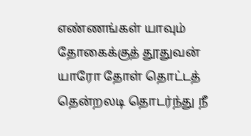எண்ணங்கள் யாவும் தோகைக்குத் தூதுவன் யாரோ தோள் தொட்டத் தென்றலடி தொடர்ந்து நீ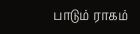பாடும் ராகம்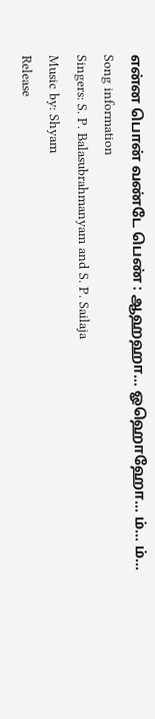என்ன பொன் வண்டே பெண் : ஆஹஹா... ஓஹொஹோ... ம்... ம்...
Song information
Singers: S. P. Balasubrahmanyam and S. P. Sailaja
Music by: Shyam
Release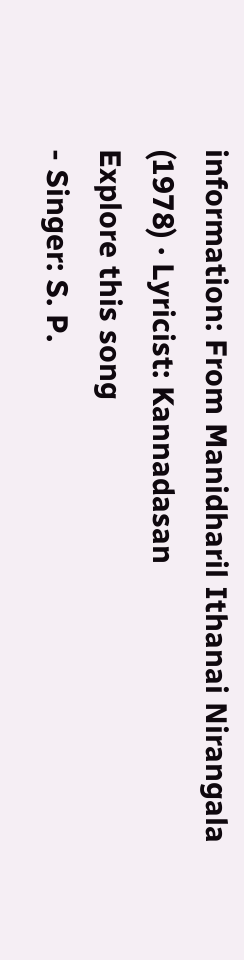information: From Manidharil Ithanai Nirangala (1978) · Lyricist: Kannadasan
Explore this song
- Singer: S. P.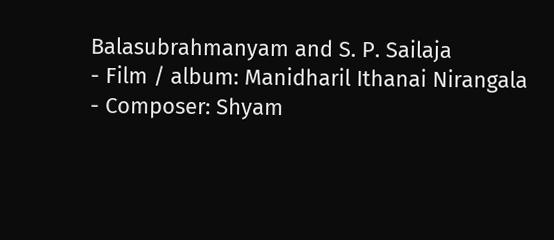Balasubrahmanyam and S. P. Sailaja
- Film / album: Manidharil Ithanai Nirangala
- Composer: Shyam